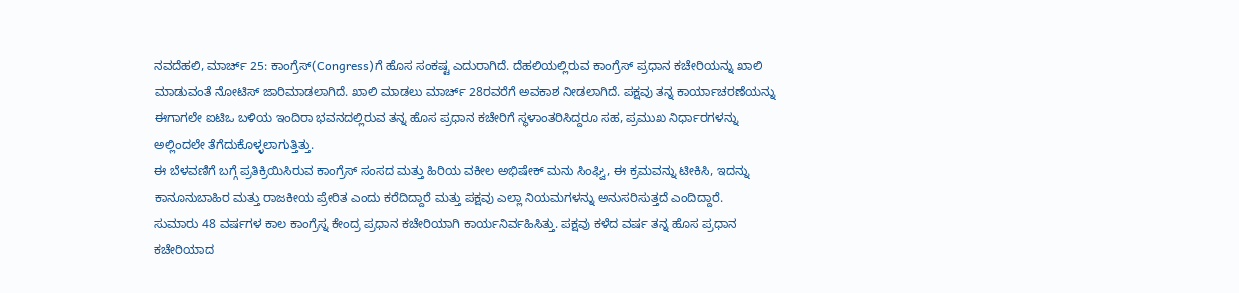ನವದೆಹಲಿ, ಮಾರ್ಚ್ 25: ಕಾಂಗ್ರೆಸ್(Congress)ಗೆ ಹೊಸ ಸಂಕಷ್ಟ ಎದುರಾಗಿದೆ. ದೆಹಲಿಯಲ್ಲಿರುವ ಕಾಂಗ್ರೆಸ್ ಪ್ರಧಾನ ಕಚೇರಿಯನ್ನು ಖಾಲಿ ಮಾಡುವಂತೆ ನೋಟಿಸ್ ಜಾರಿಮಾಡಲಾಗಿದೆ. ಖಾಲಿ ಮಾಡಲು ಮಾರ್ಚ್ 28ರವರೆಗೆ ಅವಕಾಶ ನೀಡಲಾಗಿದೆ. ಪಕ್ಷವು ತನ್ನ ಕಾರ್ಯಾಚರಣೆಯನ್ನು ಈಗಾಗಲೇ ಐಟಿಒ ಬಳಿಯ ಇಂದಿರಾ ಭವನದಲ್ಲಿರುವ ತನ್ನ ಹೊಸ ಪ್ರಧಾನ ಕಚೇರಿಗೆ ಸ್ಥಳಾಂತರಿಸಿದ್ದರೂ ಸಹ, ಪ್ರಮುಖ ನಿರ್ಧಾರಗಳನ್ನು ಅಲ್ಲಿಂದಲೇ ತೆಗೆದುಕೊಳ್ಳಲಾಗುತ್ತಿತ್ತು.
ಈ ಬೆಳವಣಿಗೆ ಬಗ್ಗೆ ಪ್ರತಿಕ್ರಿಯಿಸಿರುವ ಕಾಂಗ್ರೆಸ್ ಸಂಸದ ಮತ್ತು ಹಿರಿಯ ವಕೀಲ ಅಭಿಷೇಕ್ ಮನು ಸಿಂಘ್ವಿ, ಈ ಕ್ರಮವನ್ನು ಟೀಕಿಸಿ, ಇದನ್ನು ಕಾನೂನುಬಾಹಿರ ಮತ್ತು ರಾಜಕೀಯ ಪ್ರೇರಿತ ಎಂದು ಕರೆದಿದ್ದಾರೆ ಮತ್ತು ಪಕ್ಷವು ಎಲ್ಲಾ ನಿಯಮಗಳನ್ನು ಅನುಸರಿಸುತ್ತದೆ ಎಂದಿದ್ದಾರೆ.
ಸುಮಾರು 48 ವರ್ಷಗಳ ಕಾಲ ಕಾಂಗ್ರೆಸ್ನ ಕೇಂದ್ರ ಪ್ರಧಾನ ಕಚೇರಿಯಾಗಿ ಕಾರ್ಯನಿರ್ವಹಿಸಿತ್ತು. ಪಕ್ಷವು ಕಳೆದ ವರ್ಷ ತನ್ನ ಹೊಸ ಪ್ರಧಾನ ಕಚೇರಿಯಾದ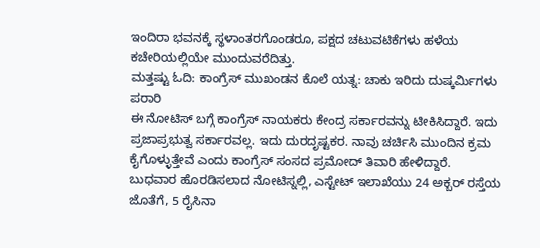ಇಂದಿರಾ ಭವನಕ್ಕೆ ಸ್ಥಳಾಂತರಗೊಂಡರೂ, ಪಕ್ಷದ ಚಟುವಟಿಕೆಗಳು ಹಳೆಯ ಕಚೇರಿಯಲ್ಲಿಯೇ ಮುಂದುವರೆದಿತ್ತು.
ಮತ್ತಷ್ಟು ಓದಿ: ಕಾಂಗ್ರೆಸ್ ಮುಖಂಡನ ಕೊಲೆ ಯತ್ನ: ಚಾಕು ಇರಿದು ದುಷ್ಕರ್ಮಿಗಳು ಪರಾರಿ
ಈ ನೋಟಿಸ್ ಬಗ್ಗೆ ಕಾಂಗ್ರೆಸ್ ನಾಯಕರು ಕೇಂದ್ರ ಸರ್ಕಾರವನ್ನು ಟೀಕಿಸಿದ್ದಾರೆ. ಇದು ಪ್ರಜಾಪ್ರಭುತ್ವ ಸರ್ಕಾರವಲ್ಲ. ಇದು ದುರದೃಷ್ಟಕರ. ನಾವು ಚರ್ಚಿಸಿ ಮುಂದಿನ ಕ್ರಮ ಕೈಗೊಳ್ಳುತ್ತೇವೆ ಎಂದು ಕಾಂಗ್ರೆಸ್ ಸಂಸದ ಪ್ರಮೋದ್ ತಿವಾರಿ ಹೇಳಿದ್ದಾರೆ.
ಬುಧವಾರ ಹೊರಡಿಸಲಾದ ನೋಟಿಸ್ನಲ್ಲಿ, ಎಸ್ಟೇಟ್ ಇಲಾಖೆಯು 24 ಅಕ್ಬರ್ ರಸ್ತೆಯ ಜೊತೆಗೆ, 5 ರೈಸಿನಾ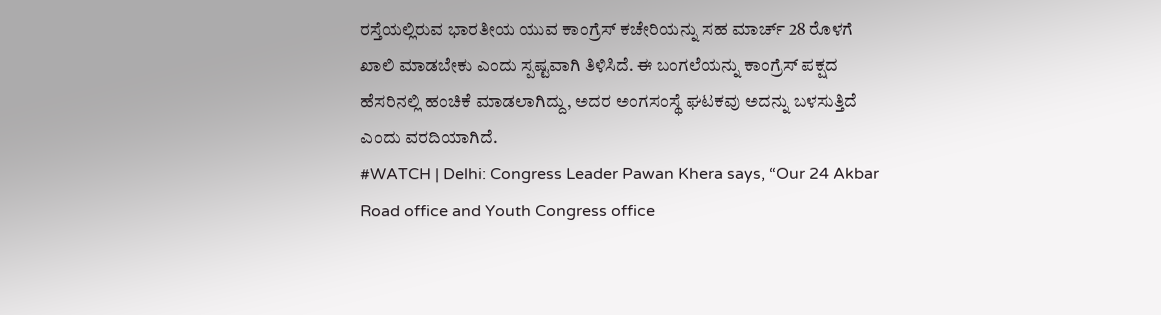ರಸ್ತೆಯಲ್ಲಿರುವ ಭಾರತೀಯ ಯುವ ಕಾಂಗ್ರೆಸ್ ಕಚೇರಿಯನ್ನು ಸಹ ಮಾರ್ಚ್ 28 ರೊಳಗೆ ಖಾಲಿ ಮಾಡಬೇಕು ಎಂದು ಸ್ಪಷ್ಟವಾಗಿ ತಿಳಿಸಿದೆ. ಈ ಬಂಗಲೆಯನ್ನು ಕಾಂಗ್ರೆಸ್ ಪಕ್ಷದ ಹೆಸರಿನಲ್ಲಿ ಹಂಚಿಕೆ ಮಾಡಲಾಗಿದ್ದು, ಅದರ ಅಂಗಸಂಸ್ಥೆ ಘಟಕವು ಅದನ್ನು ಬಳಸುತ್ತಿದೆ ಎಂದು ವರದಿಯಾಗಿದೆ.
#WATCH | Delhi: Congress Leader Pawan Khera says, “Our 24 Akbar Road office and Youth Congress office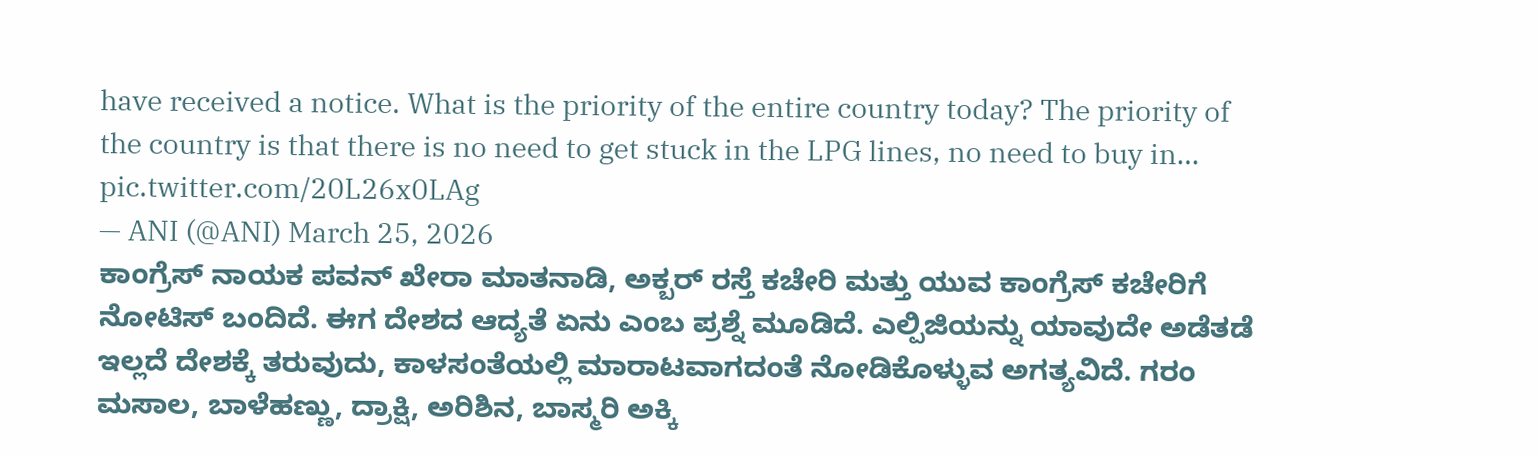have received a notice. What is the priority of the entire country today? The priority of the country is that there is no need to get stuck in the LPG lines, no need to buy in… pic.twitter.com/20L26x0LAg
— ANI (@ANI) March 25, 2026
ಕಾಂಗ್ರೆಸ್ ನಾಯಕ ಪವನ್ ಖೇರಾ ಮಾತನಾಡಿ, ಅಕ್ಬರ್ ರಸ್ತೆ ಕಚೇರಿ ಮತ್ತು ಯುವ ಕಾಂಗ್ರೆಸ್ ಕಚೇರಿಗೆ ನೋಟಿಸ್ ಬಂದಿದೆ. ಈಗ ದೇಶದ ಆದ್ಯತೆ ಏನು ಎಂಬ ಪ್ರಶ್ನೆ ಮೂಡಿದೆ. ಎಲ್ಪಿಜಿಯನ್ನು ಯಾವುದೇ ಅಡೆತಡೆ ಇಲ್ಲದೆ ದೇಶಕ್ಕೆ ತರುವುದು, ಕಾಳಸಂತೆಯಲ್ಲಿ ಮಾರಾಟವಾಗದಂತೆ ನೋಡಿಕೊಳ್ಳುವ ಅಗತ್ಯವಿದೆ. ಗರಂ ಮಸಾಲ, ಬಾಳೆಹಣ್ಣು, ದ್ರಾಕ್ಷಿ, ಅರಿಶಿನ, ಬಾಸ್ಮರಿ ಅಕ್ಕಿ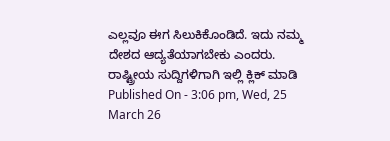ಎಲ್ಲವೂ ಈಗ ಸಿಲುಕಿಕೊಂಡಿದೆ. ಇದು ನಮ್ಮ ದೇಶದ ಆದ್ಯತೆಯಾಗಬೇಕು ಎಂದರು.
ರಾಷ್ಟ್ರೀಯ ಸುದ್ದಿಗಳಿಗಾಗಿ ಇಲ್ಲಿ ಕ್ಲಿಕ್ ಮಾಡಿ
Published On - 3:06 pm, Wed, 25 March 26